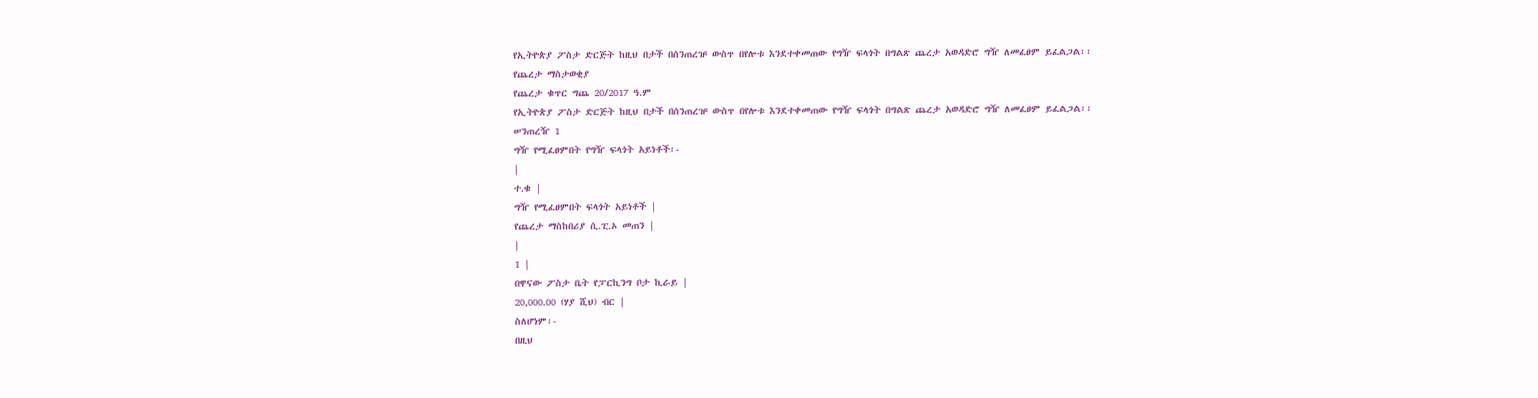የኢትዮጵያ ፖስታ ድርጅት ከዚህ በታች በሰንጠረዡ ውስጥ በየሎቱ እንደተቀመጠው የግዥ ፍላጎት በግልጽ ጨረታ አወዳድሮ ግዥ ለመፈፀም ይፈልጋል፡፡
የጨረታ ማስታወቂያ
የጨረታ ቁጥር ግጨ 20/2017 ዓ.ም
የኢትዮጵያ ፖስታ ድርጅት ከዚህ በታች በሰንጠረዡ ውስጥ በየሎቱ እንደተቀመጠው የግዥ ፍላጎት በግልጽ ጨረታ አወዳድሮ ግዥ ለመፈፀም ይፈልጋል፡፡
ሠንጠረዥ 1
ግዥ የሚፈፀምበት የግዥ ፍላጎት አይነቶች፡-
|
ተ.ቁ |
ግዥ የሚፈፀምበት ፍላጎት አይነቶች |
የጨረታ ማስከበሪያ ሲ.ፒ.ኦ መጠን |
|
1 |
በዋናው ፖስታ ቤት የፓርኪንግ ቦታ ኪራይ |
20,000.00 (ሃያ ሺህ) ብር |
ስለሆነም፡-
በዚህ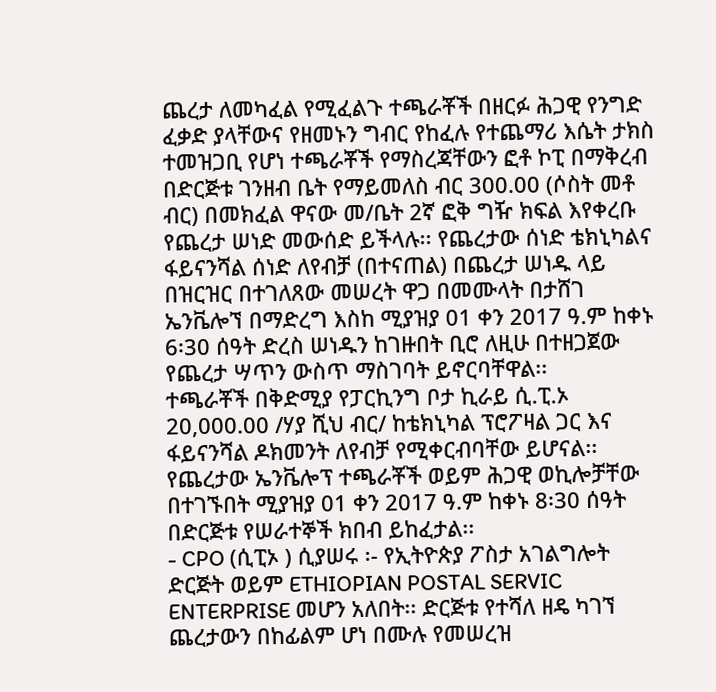ጨረታ ለመካፈል የሚፈልጉ ተጫራቾች በዘርፉ ሕጋዊ የንግድ ፈቃድ ያላቸውና የዘመኑን ግብር የከፈሉ የተጨማሪ እሴት ታክስ ተመዝጋቢ የሆነ ተጫራቾች የማስረጃቸውን ፎቶ ኮፒ በማቅረብ በድርጅቱ ገንዘብ ቤት የማይመለስ ብር 300.00 (ሶስት መቶ ብር) በመክፈል ዋናው መ/ቤት 2ኛ ፎቅ ግዥ ክፍል እየቀረቡ የጨረታ ሠነድ መውሰድ ይችላሉ፡፡ የጨረታው ሰነድ ቴክኒካልና ፋይናንሻል ሰነድ ለየብቻ (በተናጠል) በጨረታ ሠነዱ ላይ በዝርዝር በተገለጸው መሠረት ዋጋ በመሙላት በታሸገ ኤንቬሎኘ በማድረግ እስከ ሚያዝያ 01 ቀን 2017 ዓ.ም ከቀኑ 6፡30 ሰዓት ድረስ ሠነዱን ከገዙበት ቢሮ ለዚሁ በተዘጋጀው የጨረታ ሣጥን ውስጥ ማስገባት ይኖርባቸዋል፡፡
ተጫራቾች በቅድሚያ የፓርኪንግ ቦታ ኪራይ ሲ.ፒ.ኦ 20,000.00 /ሃያ ሺህ ብር/ ከቴክኒካል ፕሮፖዛል ጋር እና ፋይናንሻል ዶክመንት ለየብቻ የሚቀርብባቸው ይሆናል፡፡
የጨረታው ኤንቬሎፕ ተጫራቾች ወይም ሕጋዊ ወኪሎቻቸው በተገኙበት ሚያዝያ 01 ቀን 2017 ዓ.ም ከቀኑ 8፡30 ሰዓት በድርጅቱ የሠራተኞች ክበብ ይከፈታል፡፡
- CPO (ሲፒኦ ) ሲያሠሩ ፡- የኢትዮጵያ ፖስታ አገልግሎት ድርጅት ወይም ETHIOPIAN POSTAL SERVIC ENTERPRISE መሆን አለበት፡፡ ድርጅቱ የተሻለ ዘዴ ካገኘ ጨረታውን በከፊልም ሆነ በሙሉ የመሠረዝ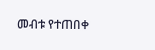መብቱ የተጠበቀ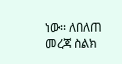ነው፡፡ ለበለጠ መረጃ ስልክ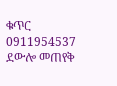ቁጥር 0911954537 ደውሎ መጠየቅ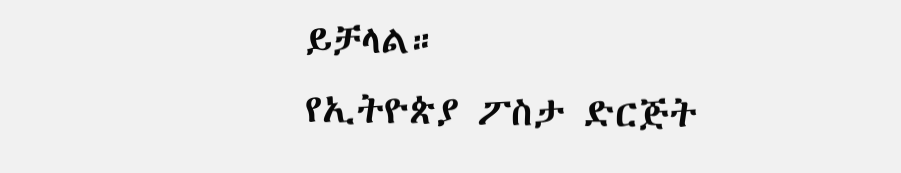ይቻላል።
የኢትዮጵያ ፖስታ ድርጅት